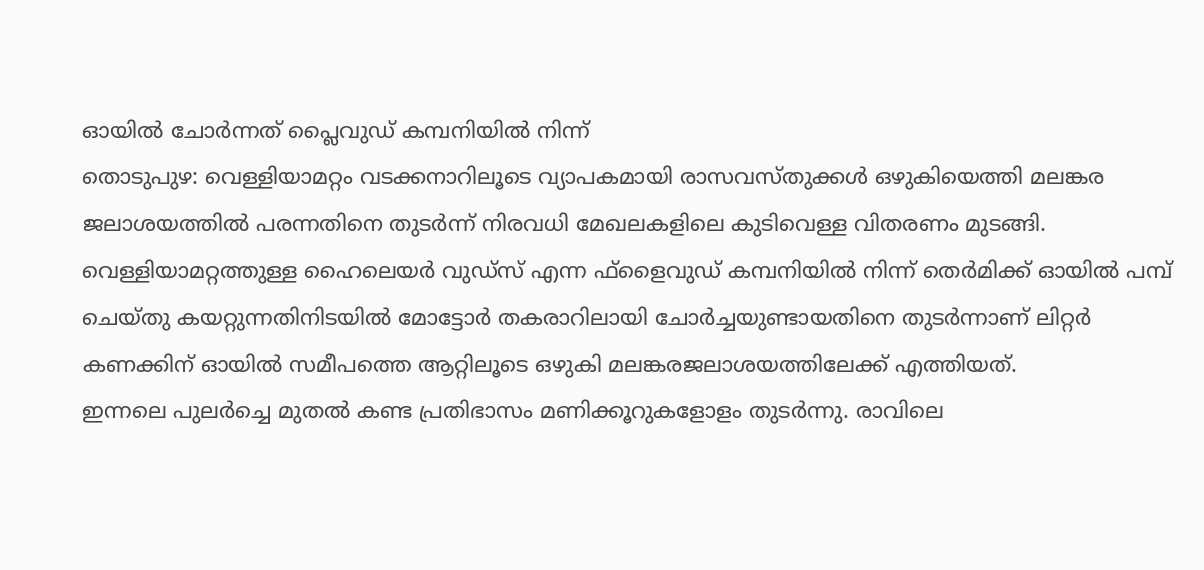ഓയിൽ ചോർന്നത് പ്ലൈവുഡ് കമ്പനിയിൽ നിന്ന്
തൊടുപുഴ: വെള്ളിയാമറ്റം വടക്കനാറിലൂടെ വ്യാപകമായി രാസവസ്തുക്കൾ ഒഴുകിയെത്തി മലങ്കര ജലാശയത്തിൽ പരന്നതിനെ തുടർന്ന് നിരവധി മേഖലകളിലെ കുടിവെള്ള വിതരണം മുടങ്ങി. വെള്ളിയാമറ്റത്തുള്ള ഹൈലെയർ വുഡ്സ് എന്ന ഫ്ളൈവുഡ് കമ്പനിയിൽ നിന്ന് തെർമിക്ക് ഓയിൽ പമ്പ് ചെയ്തു കയറ്റുന്നതിനിടയിൽ മോട്ടോർ തകരാറിലായി ചോർച്ചയുണ്ടായതിനെ തുടർന്നാണ് ലിറ്റർ കണക്കിന് ഓയിൽ സമീപത്തെ ആറ്റിലൂടെ ഒഴുകി മലങ്കരജലാശയത്തിലേക്ക് എത്തിയത്.
ഇന്നലെ പുലർച്ചെ മുതൽ കണ്ട പ്രതിഭാസം മണിക്കൂറുകളോളം തുടർന്നു. രാവിലെ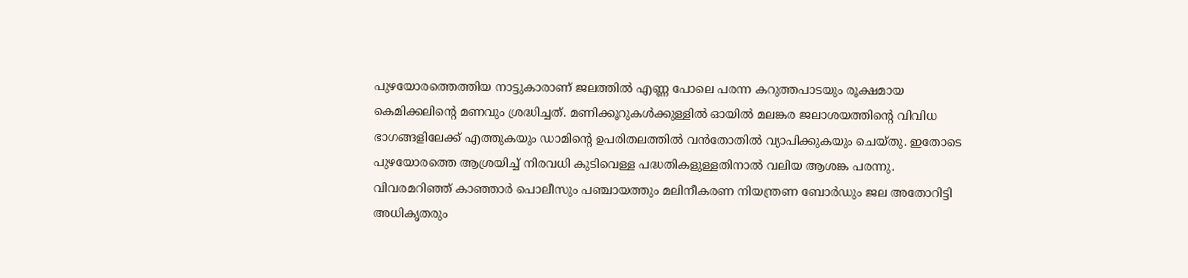പുഴയോരത്തെത്തിയ നാട്ടുകാരാണ് ജലത്തിൽ എണ്ണ പോലെ പരന്ന കറുത്തപാടയും രൂക്ഷമായ കെമിക്കലിന്റെ മണവും ശ്രദ്ധിച്ചത്. മണിക്കൂറുകൾക്കുള്ളിൽ ഓയിൽ മലങ്കര ജലാശയത്തിന്റെ വിവിധ ഭാഗങ്ങളിലേക്ക് എത്തുകയും ഡാമിന്റെ ഉപരിതലത്തിൽ വൻതോതിൽ വ്യാപിക്കുകയും ചെയ്തു. ഇതോടെ പുഴയോരത്തെ ആശ്രയിച്ച് നിരവധി കുടിവെള്ള പദ്ധതികളുള്ളതിനാൽ വലിയ ആശങ്ക പരന്നു. വിവരമറിഞ്ഞ് കാഞ്ഞാർ പൊലീസും പഞ്ചായത്തും മലിനീകരണ നിയന്ത്രണ ബോർഡും ജല അതോറിട്ടി അധികൃതരും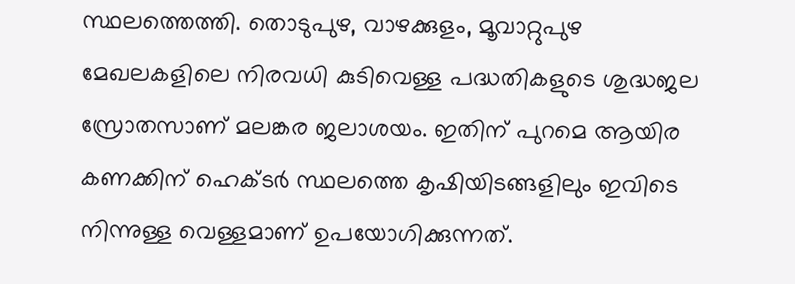സ്ഥലത്തെത്തി. തൊടുപുഴ, വാഴക്കുളം, മൂവാറ്റുപുഴ മേഖലകളിലെ നിരവധി കുടിവെള്ള പദ്ധതികളുടെ ശുദ്ധജല സ്രോതസാണ് മലങ്കര ജലാശയം. ഇതിന് പുറമെ ആയിര കണക്കിന് ഹെക്ടർ സ്ഥലത്തെ കൃഷിയിടങ്ങളിലും ഇവിടെ നിന്നുള്ള വെള്ളമാണ് ഉപയോഗിക്കുന്നത്.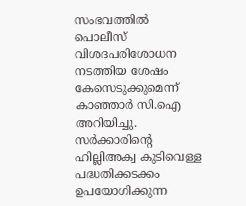സംഭവത്തിൽ പൊലീസ് വിശദപരിശോധന നടത്തിയ ശേഷം കേസെടുക്കുമെന്ന് കാഞ്ഞാർ സി.ഐ അറിയിച്ചു. സർക്കാരിന്റെ ഹില്ലിഅക്വ കുടിവെള്ള പദ്ധതിക്കടക്കം ഉപയോഗിക്കുന്ന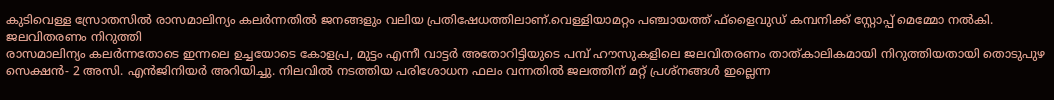കുടിവെള്ള സ്രോതസിൽ രാസമാലിന്യം കലർന്നതിൽ ജനങ്ങളും വലിയ പ്രതിഷേധത്തിലാണ്.വെള്ളിയാമറ്റം പഞ്ചായത്ത് ഫ്ളൈവുഡ് കമ്പനിക്ക് സ്റ്റോപ്പ് മെമ്മോ നൽകി.
ജലവിതരണം നിറുത്തി
രാസമാലിന്യം കലർന്നതോടെ ഇന്നലെ ഉച്ചയോടെ കോളപ്ര, മുട്ടം എന്നീ വാട്ടർ അതോറിട്ടിയുടെ പമ്പ് ഹൗസുകളിലെ ജലവിതരണം താത്കാലികമായി നിറുത്തിയതായി തൊടുപുഴ സെക്ഷൻ- 2 അസി. എൻജിനിയർ അറിയിച്ചു. നിലവിൽ നടത്തിയ പരിശോധന ഫലം വന്നതിൽ ജലത്തിന് മറ്റ് പ്രശ്നങ്ങൾ ഇല്ലെന്ന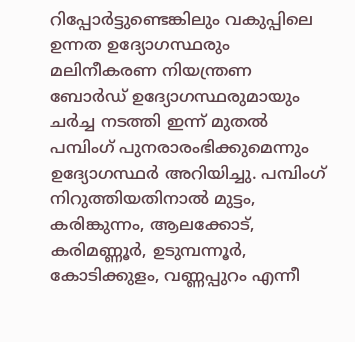റിപ്പോർട്ടുണ്ടെങ്കിലും വകുപ്പിലെ ഉന്നത ഉദ്യോഗസ്ഥരും മലിനീകരണ നിയന്ത്രണ ബോർഡ് ഉദ്യോഗസ്ഥരുമായും ചർച്ച നടത്തി ഇന്ന് മുതൽ പമ്പിംഗ് പുനരാരംഭിക്കുമെന്നും ഉദ്യോഗസ്ഥർ അറിയിച്ചു. പമ്പിംഗ് നിറുത്തിയതിനാൽ മുട്ടം, കരിങ്കുന്നം, ആലക്കോട്, കരിമണ്ണൂർ, ഉടുമ്പന്നൂർ, കോടിക്കുളം, വണ്ണപ്പുറം എന്നീ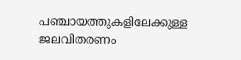പഞ്ചായത്തുകളിലേക്കുള്ള ജലവിതരണം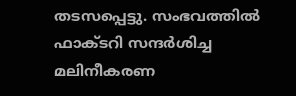തടസപ്പെട്ടു. സംഭവത്തിൽ ഫാക്ടറി സന്ദർശിച്ച മലിനീകരണ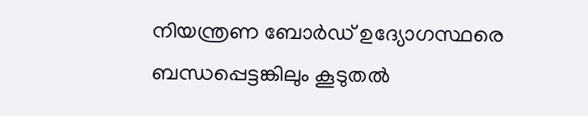നിയന്ത്രണ ബോർഡ് ഉദ്യോഗസ്ഥരെ ബന്ധപ്പെട്ടങ്കിലും കൂടുതൽ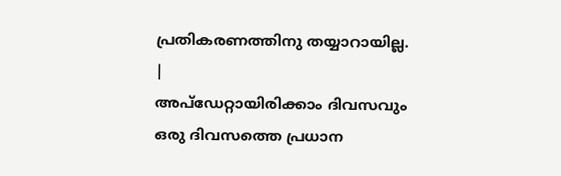പ്രതികരണത്തിനു തയ്യാറായില്ല.
|
അപ്ഡേറ്റായിരിക്കാം ദിവസവും
ഒരു ദിവസത്തെ പ്രധാന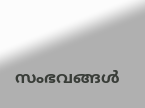സംഭവങ്ങൾ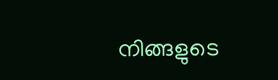നിങ്ങളുടെ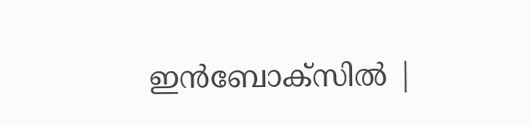ഇൻബോക്സിൽ |